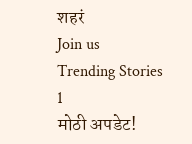शहरं
Join us
Trending Stories
1
मोठी अपडेट!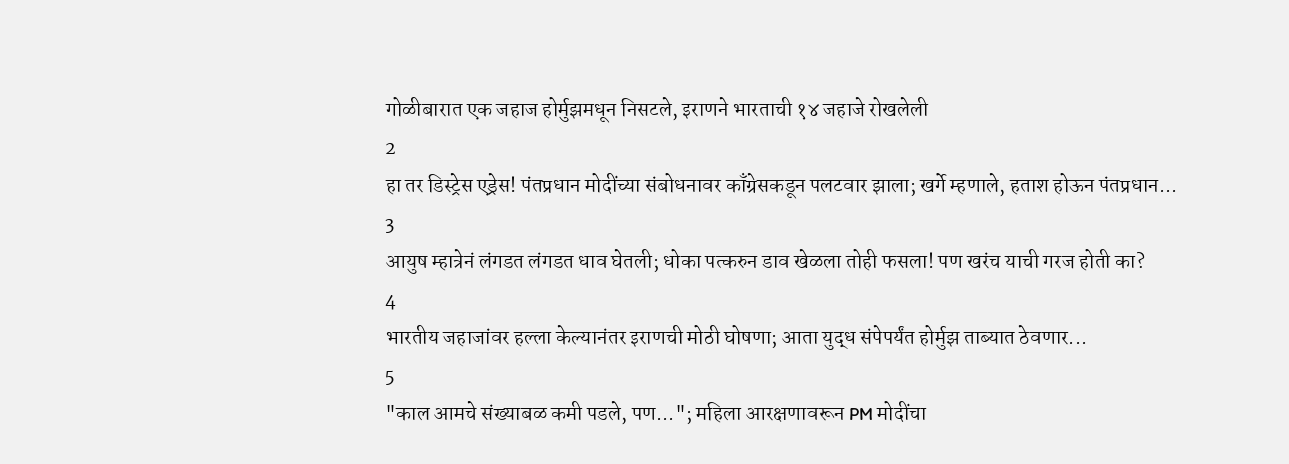गोळीबारात एक जहाज होर्मुझमधून निसटले, इराणने भारताची १४ जहाजे रोखलेली
2
हा तर डिस्ट्रेस एड्रेस! पंतप्रधान मोदींच्या संबोधनावर काँग्रेसकडून पलटवार झाला; खर्गे म्हणाले, हताश होऊन पंतप्रधान...
3
आयुष म्हात्रेनं लंगडत लंगडत धाव घेतली; धोका पत्करुन डाव खेळला तोही फसला! पण खरंच याची गरज होती का?
4
भारतीय जहाजांवर हल्ला केल्यानंतर इराणची मोठी घोषणा; आता युद्ध संपेपर्यंत होर्मुझ ताब्यात ठेवणार...
5
"काल आमचे संख्याबळ कमी पडले, पण..."; महिला आरक्षणावरून PM मोदींचा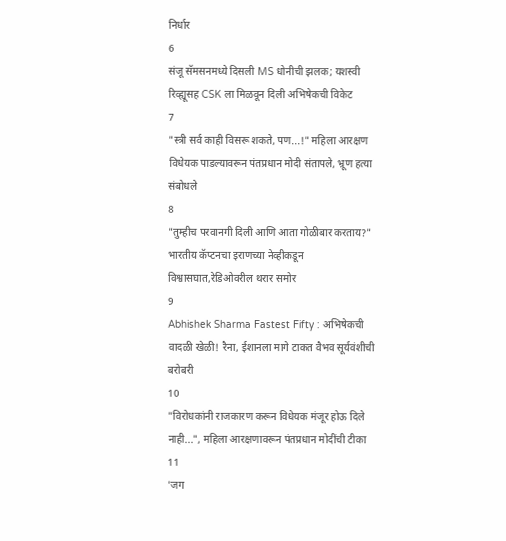निर्धार
6
संजू सॅमसनमध्ये दिसली MS धोनीची झलक; यशस्वी रिव्ह्यूसह CSK ला मिळवून दिली अभिषेकची विकेट
7
"स्त्री सर्व काही विसरू शकते, पण...!" महिला आरक्षण विधेयक पाडल्यावरून पंतप्रधान मोदी संतापले, भ्रूण हत्या संबोधले
8
"तुम्हीच परवानगी दिली आणि आता गोळीबार करताय?" भारतीय कॅप्टनचा इराणच्या नेव्हीकडून विश्वासघात,रेडिओवरील थरार समोर
9
Abhishek Sharma Fastest Fifty : अभिषेकची वादळी खेळी! रैना, ईशानला मागे टाकत वैभव सूर्यवंशीची बरोबरी
10
"विरोधकांनी राजकारण करून विधेयक मंजूर होऊ दिले नाही...", महिला आरक्षणावरून पंतप्रधान मोदींची टीका
11
'जग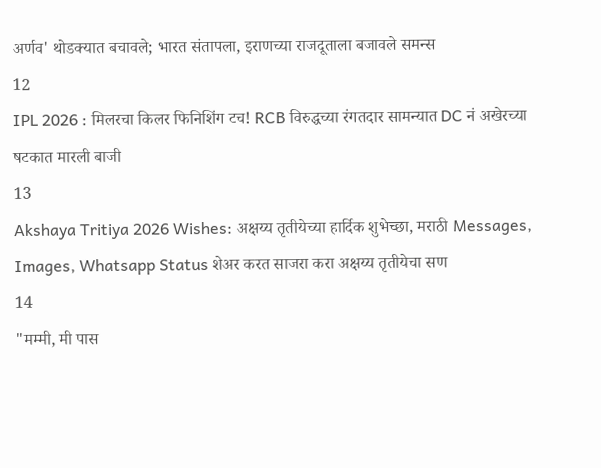अर्णव' थोडक्यात बचावले; भारत संतापला, इराणच्या राजदूताला बजावले समन्स
12
IPL 2026 : मिलरचा किलर फिनिशिंग टच! RCB विरुद्धच्या रंगतदार सामन्यात DC नं अखेरच्या षटकात मारली बाजी
13
Akshaya Tritiya 2026 Wishes: अक्षय्य तृतीयेच्या हार्दिक शुभेच्छा, मराठी Messages, Images, Whatsapp Status शेअर करत साजरा करा अक्षय्य तृतीयेचा सण
14
"मम्मी, मी पास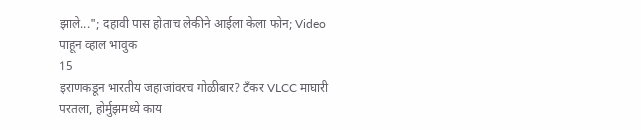झाले..."; दहावी पास होताच लेकीने आईला केला फोन; Video पाहून व्हाल भावुक
15
इराणकडून भारतीय जहाजांवरच गोळीबार? टँकर VLCC माघारी परतला, होर्मुझमध्ये काय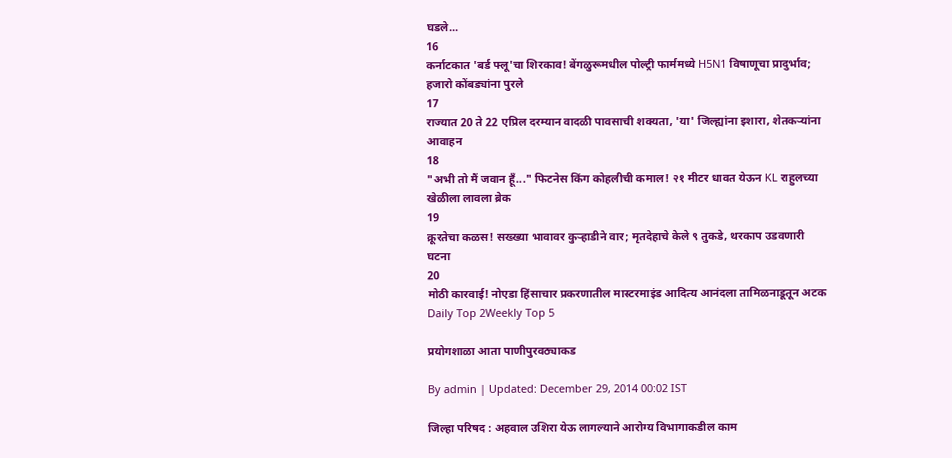घडले...
16
कर्नाटकात 'बर्ड फ्लू'चा शिरकाव! बेंगळुरूमधील पोल्ट्री फार्ममध्ये H5N1 विषाणूचा प्रादुर्भाव; हजारो कोंबड्यांना पुरले
17
राज्यात 20 ते 22 एप्रिल दरम्यान वादळी पावसाची शक्यता, 'या' जिल्ह्यांना इशारा, शेतकऱ्यांना आवाहन
18
"अभी तो मैं जवान हूँ..." फिटनेस किंग कोहलीची कमाल! २१ मीटर धावत येऊन KL राहुलच्या खेळीला लावला ब्रेक
19
क्रूरतेचा कळस! सख्ख्या भावावर कुऱ्हाडीने वार; मृतदेहाचे केले ९ तुकडे, थरकाप उडवणारी घटना
20
मोठी कारवाई! नोएडा हिंसाचार प्रकरणातील मास्टरमाइंड आदित्य आनंदला तामिळनाडूतून अटक
Daily Top 2Weekly Top 5

प्रयोगशाळा आता पाणीपुरवठ्याकड

By admin | Updated: December 29, 2014 00:02 IST

जिल्हा परिषद : अहवाल उशिरा येऊ लागल्याने आरोग्य विभागाकडील काम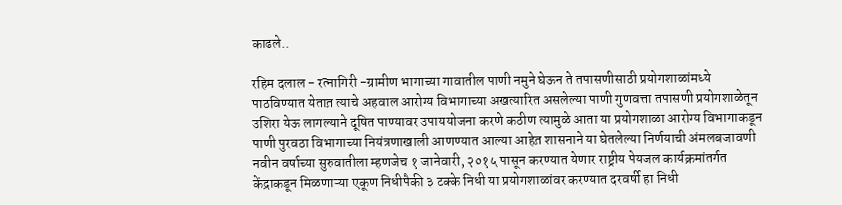काढले..

रहिम दलाल - रत्नागिरी -ग्रामीण भागाच्या गावातील पाणी नमुने घेऊन ते तपासणीसाठी प्रयोगशाळांमध्ये पाठविण्यात येतात़ त्याचे अहवाल आरोग्य विभागाच्या अखत्यारित असलेल्या पाणी गुणवत्ता तपासणी प्रयोगशाळेतून उशिरा येऊ लागल्याने दूषित पाण्यावर उपाययोजना करणे कठीण त्यामुळे आता या प्रयोगशाळा आरोग्य विभागाकडून पाणी पुरवठा विभागाच्या नियंत्रणाखाली आणण्यात आल्या आहेत़ शासनाने या घेतलेल्या निर्णयाची अंमलबजावणी नवीन वर्षाच्या सुरुवातीला म्हणजेच १ जानेवारी, २०१५ पासून करण्यात येणार राष्ट्रीय पेयजल कार्यक्रमांतर्गत केंद्राकडून मिळणाऱ्या एकूण निधीपैकी ३ टक्के निधी या प्रयोगशाळांवर करण्यात दरवर्षी हा निधी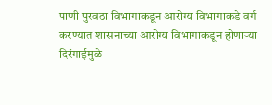पाणी पुरवठा विभागाकडून आरोग्य विभागाकडे वर्ग करण्यात शासनाच्या आरोग्य विभागाकडून होणाऱ्या दिरंगाईमुळे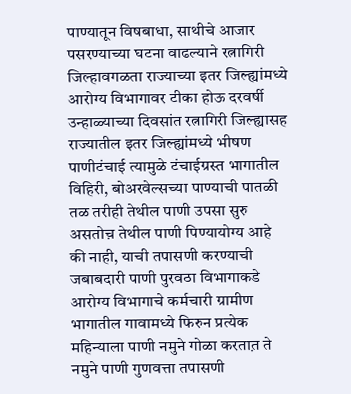पाण्यातून विषबाधा, साथीचे आजार पसरण्याच्या घटना वाढल्याने रत्नागिरी जिल्हावगळता राज्याच्या इतर जिल्ह्यांमध्ये आरोग्य विभागावर टीका होऊ दरवर्षी उन्हाळ्याच्या दिवसांत रत्नागिरी जिल्ह्यासह राज्यातील इतर जिल्ह्यांमध्ये भीषण पाणीटंचाई त्यामुळे टंचाईग्रस्त भागातील विहिरी, बोअरवेल्सच्या पाण्याची पातळी तळ तरीही तेथील पाणी उपसा सुरु असतोच़ तेथील पाणी पिण्यायोग्य आहे की नाही, याची तपासणी करण्याची जबाबदारी पाणी पुरवठा विभागाकडे आरोग्य विभागाचे कर्मचारी ग्रामीण भागातील गावामध्ये फिरुन प्रत्येक महिन्याला पाणी नमुने गोळा करतात़ ते नमुने पाणी गुणवत्ता तपासणी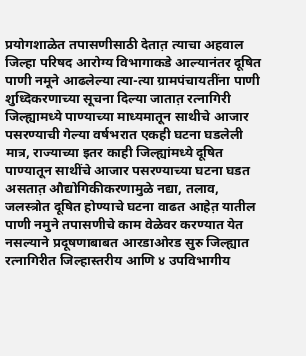प्रयोगशाळेत तपासणीसाठी देतात़ त्याचा अहवाल जिल्हा परिषद आरोग्य विभागाकडे आल्यानंतर दूषित पाणी नमूने आढलेल्या त्या-त्या ग्रामपंचायतींना पाणी शुध्दिकरणाच्या सूचना दिल्या जातात़ रत्नागिरी जिल्ह्यामध्ये पाण्याच्या माध्यमातून साथीचे आजार पसरण्याची गेल्या वर्षभरात एकही घटना घडलेली मात्र, राज्याच्या इतर काही जिल्ह्यांमध्ये दूषित पाण्यातून साथींचे आजार पसरण्याच्या घटना घडत असतात़ औद्योगिकीकरणामुळे नद्या, तलाव, जलस्त्रोत दूषित होण्याचे घटना वाढत आहेत़ यातील पाणी नमुने तपासणीचे काम वेळेवर करण्यात येत नसल्याने प्रदूषणाबाबत आरडाओरड सुरु जिल्ह्यात रत्नागिरीत जिल्हास्तरीय आणि ४ उपविभागीय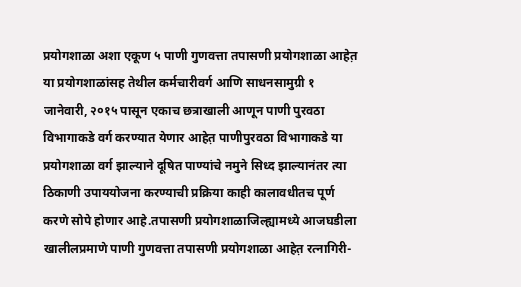प्रयोगशाळा अशा एकूण ५ पाणी गुणवत्ता तपासणी प्रयोगशाळा आहेत़ या प्रयोगशाळांसह तेथील कर्मचारीवर्ग आणि साधनसामुग्री १ जानेवारी, २०१५ पासून एकाच छत्राखाली आणून पाणी पुरवठा विभागाकडे वर्ग करण्यात येणार आहेत़ पाणीपुरवठा विभागाकडे या प्रयोगशाळा वर्ग झाल्याने दूषित पाण्यांचे नमुने सिध्द झाल्यानंतर त्या ठिकाणी उपाययोजना करण्याची प्रक्रिया काही कालावधीतच पूर्ण करणे सोपे होणार आहे.तपासणी प्रयोगशाळाजिल्ह्यामध्ये आजघडीला खालीलप्रमाणे पाणी गुणवत्ता तपासणी प्रयोगशाळा आहेत़ रत्नागिरी-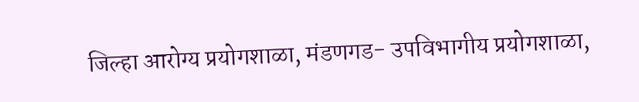जिल्हा आरोग्य प्रयोगशाळा, मंडणगड- उपविभागीय प्रयोगशाळा,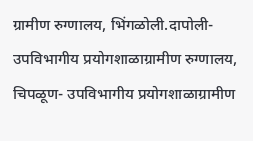ग्रामीण रुग्णालय, भिंगळोली.दापोली- उपविभागीय प्रयोगशाळाग्रामीण रुग्णालय, चिपळूण- उपविभागीय प्रयोगशाळाग्रामीण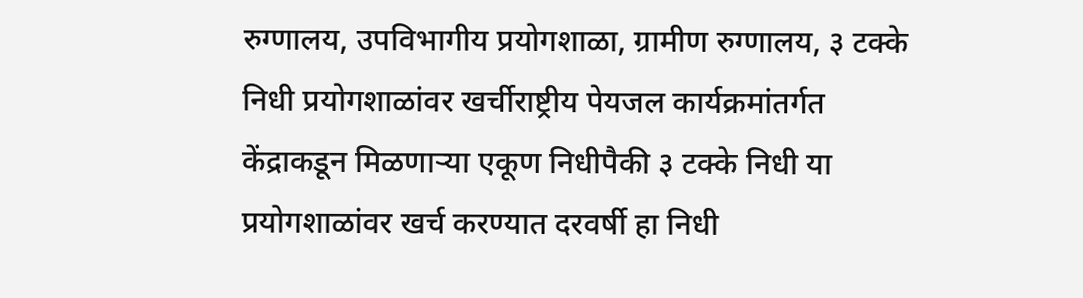रुग्णालय, उपविभागीय प्रयोगशाळा, ग्रामीण रुग्णालय, ३ टक्के निधी प्रयोगशाळांवर खर्चीराष्ट्रीय पेयजल कार्यक्रमांतर्गत केंद्राकडून मिळणाऱ्या एकूण निधीपैकी ३ टक्के निधी या प्रयोगशाळांवर खर्च करण्यात दरवर्षी हा निधी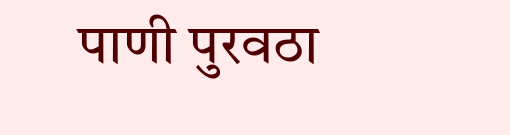पाणी पुरवठा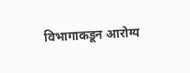विभागाकडून आरोग्य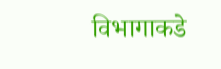विभागाकडे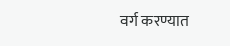वर्ग करण्यात